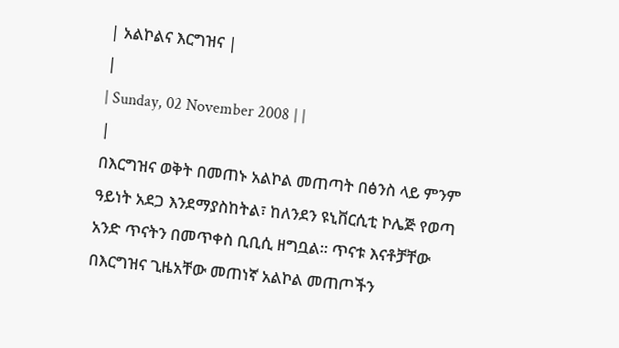| አልኮልና እርግዝና |
|
| Sunday, 02 November 2008 | |
|
በእርግዝና ወቅት በመጠኑ አልኮል መጠጣት በፅንስ ላይ ምንም ዓይነት አደጋ እንደማያስከትል፣ ከለንደን ዩኒቨርሲቲ ኮሌጅ የወጣ አንድ ጥናትን በመጥቀስ ቢቢሲ ዘግቧል፡፡ ጥናቱ እናቶቻቸው በእርግዝና ጊዜአቸው መጠነኛ አልኮል መጠጦችን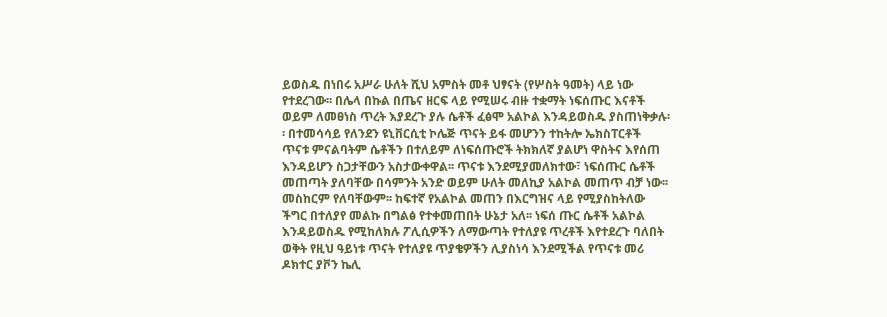ይወስዱ በነበሩ አሥራ ሁለት ሺህ አምስት መቶ ህፃናት (የሦስት ዓመት) ላይ ነው የተደረገው፡፡ በሌላ በኩል በጤና ዘርፍ ላይ የሚሠሩ ብዙ ተቋማት ነፍሰጡር እናቶች ወይም ለመፀነስ ጥረት እያደረጉ ያሉ ሴቶች ፈፅሞ አልኮል እንዳይወስዱ ያስጠነቅቃሉ፡፡ በተመሳሳይ የለንደን ዩኒቨርሲቲ ኮሌጅ ጥናት ይፋ መሆንን ተከትሎ ኤክስፐርቶች ጥናቱ ምናልባትም ሴቶችን በተለይም ለነፍሰጡሮች ትክክለኛ ያልሆነ ዋስትና እየሰጠ እንዳይሆን ስጋታቸውን አስታውቀዋል፡፡ ጥናቱ እንደሚያመለክተው፣ ነፍሰጡር ሴቶች መጠጣት ያለባቸው በሳምንት አንድ ወይም ሁለት መለኪያ አልኮል መጠጥ ብቻ ነው፡፡ መስከርም የለባቸውም፡፡ ከፍተኛ የአልኮል መጠን በእርግዝና ላይ የሚያስከትለው ችግር በተለያየ መልኩ በግልፅ የተቀመጠበት ሁኔታ አለ፡፡ ነፍሰ ጡር ሴቶች አልኮል እንዳይወስዱ የሚከለክሉ ፖሊሲዎችን ለማውጣት የተለያዩ ጥረቶች እየተደረጉ ባለበት ወቅት የዚህ ዓይነቱ ጥናት የተለያዩ ጥያቄዎችን ሊያስነሳ እንደሚችል የጥናቱ መሪ ዶክተር ያቮን ኬሊ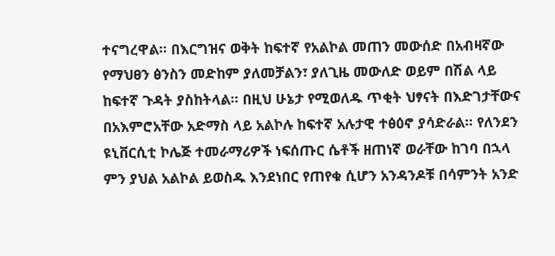ተናግረዋል፡፡ በእርግዝና ወቅት ከፍተኛ የአልኮል መጠን መውሰድ በአብዛኛው የማህፀን ፅንስን መድከም ያለመቻልን፣ ያለጊዜ መውለድ ወይም በሽል ላይ ከፍተኛ ጉዳት ያስከትላል፡፡ በዚህ ሁኔታ የሚወለዱ ጥቂት ህፃናት በእድገታቸውና በአእምሮአቸው አድማስ ላይ አልኮሉ ከፍተኛ አሉታዊ ተፅዕኖ ያሳድራል፡፡ የለንደን ዩኒቨርሲቲ ኮሌጅ ተመራማሪዎች ነፍሰጡር ሴቶች ዘጠነኛ ወራቸው ከገባ በኋላ ምን ያህል አልኮል ይወስዱ እንደነበር የጠየቁ ሲሆን አንዳንዶቹ በሳምንት አንድ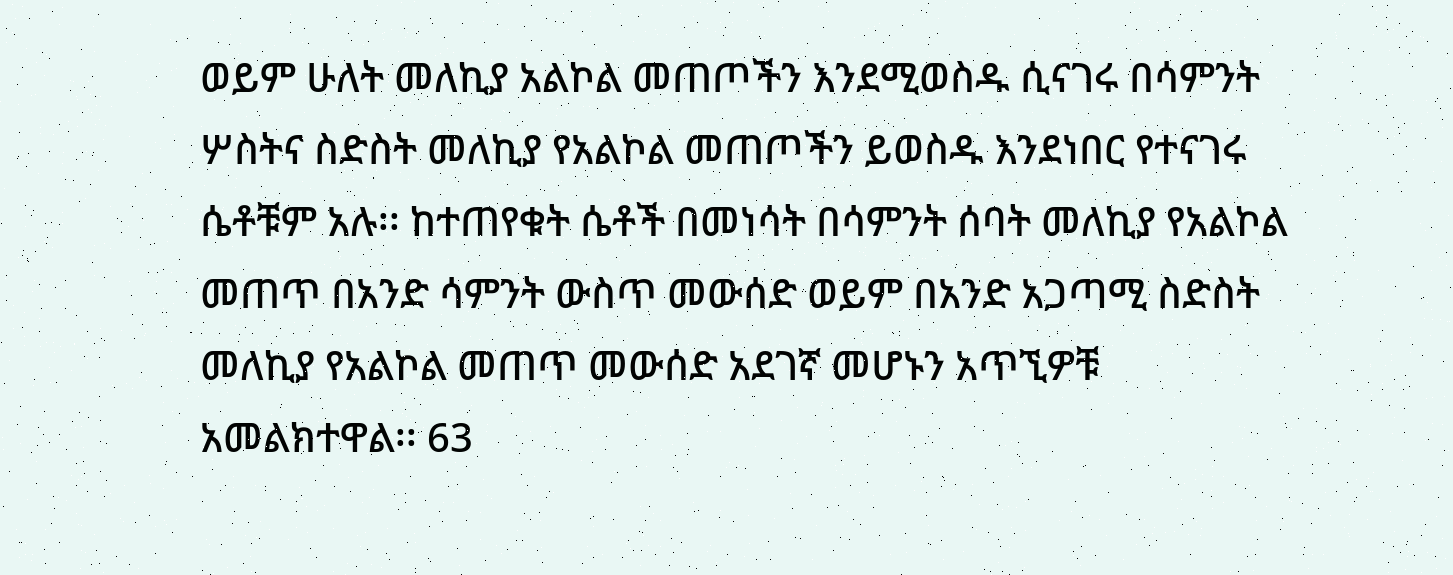ወይም ሁለት መለኪያ አልኮል መጠጦችን እንደሚወስዱ ሲናገሩ በሳምንት ሦስትና ስድስት መለኪያ የአልኮል መጠጦችን ይወስዱ እንደነበር የተናገሩ ሴቶቹም አሉ፡፡ ከተጠየቁት ሴቶች በመነሳት በሳምንት ሰባት መለኪያ የአልኮል መጠጥ በአንድ ሳምንት ውስጥ መውሰድ ወይም በአንድ አጋጣሚ ስድስት መለኪያ የአልኮል መጠጥ መውሰድ አደገኛ መሆኑን አጥኚዎቹ አመልክተዋል፡፡ 63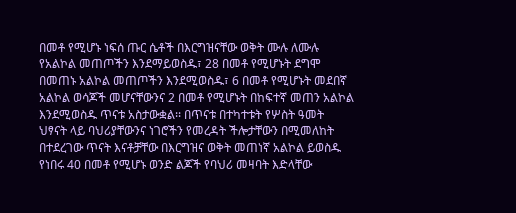በመቶ የሚሆኑ ነፍሰ ጡር ሴቶች በእርግዝናቸው ወቅት ሙሉ ለሙሉ የአልኮል መጠጦችን እንደማይወስዱ፣ 28 በመቶ የሚሆኑት ደግሞ በመጠኑ አልኮል መጠጦችን እንደሚወስዱ፣ 6 በመቶ የሚሆኑት መደበኛ አልኮል ወሳጆች መሆናቸውንና 2 በመቶ የሚሆኑት በከፍተኛ መጠን አልኮል እንደሚወስዱ ጥናቱ አስታውቋል፡፡ በጥናቱ በተካተቱት የሦስት ዓመት ህፃናት ላይ ባህሪያቸውንና ነገሮችን የመረዳት ችሎታቸውን በሚመለከት በተደረገው ጥናት እናቶቻቸው በእርግዝና ወቅት መጠነኛ አልኮል ይወስዱ የነበሩ 40 በመቶ የሚሆኑ ወንድ ልጆች የባህሪ መዛባት እድላቸው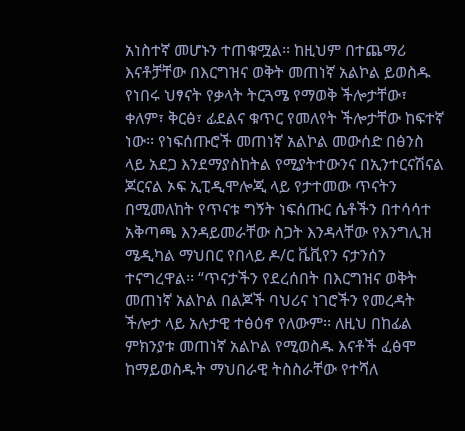አነስተኛ መሆኑን ተጠቁሟል፡፡ ከዚህም በተጨማሪ እናቶቻቸው በእርግዝና ወቅት መጠነኛ አልኮል ይወስዱ የነበሩ ህፃናት የቃላት ትርጓሜ የማወቅ ችሎታቸው፣ ቀለም፣ ቅርፅ፣ ፊደልና ቁጥር የመለየት ችሎታቸው ከፍተኛ ነው፡፡ የነፍሰጡሮች መጠነኛ አልኮል መውሰድ በፅንስ ላይ አደጋ እንደማያስከትል የሚያትተውንና በኢንተርናሽናል ጆርናል ኦፍ ኢፒዲሞሎጂ ላይ የታተመው ጥናትን በሚመለከት የጥናቱ ግኝት ነፍሰጡር ሴቶችን በተሳሳተ አቅጣጫ እንዳይመራቸው ስጋት እንዳላቸው የእንግሊዝ ሜዲካል ማህበር የበላይ ዶ/ር ቬቪየን ናታንሰን ተናግረዋል፡፡ “ጥናታችን የደረሰበት በእርግዝና ወቅት መጠነኛ አልኮል በልጆች ባህሪና ነገሮችን የመረዳት ችሎታ ላይ አሉታዊ ተፅዕኖ የለውም፡፡ ለዚህ በከፊል ምክንያቱ መጠነኛ አልኮል የሚወስዱ እናቶች ፈፅሞ ከማይወስዱት ማህበራዊ ትስስራቸው የተሻለ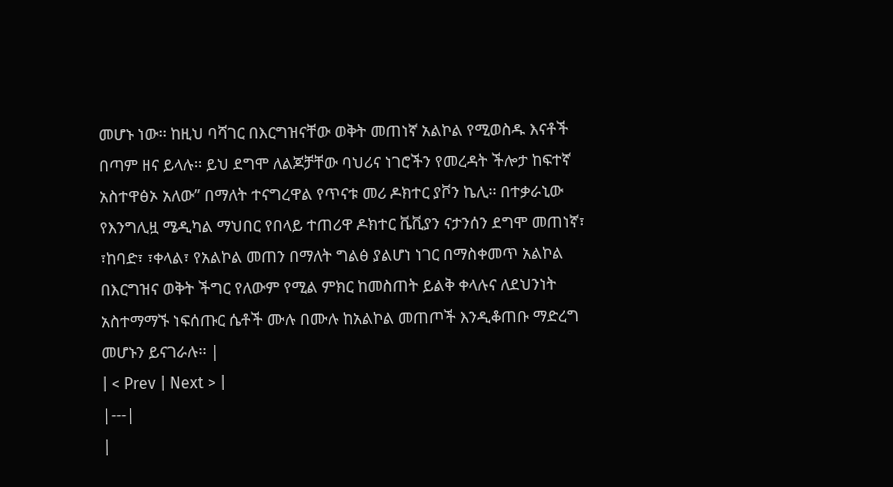መሆኑ ነው፡፡ ከዚህ ባሻገር በእርግዝናቸው ወቅት መጠነኛ አልኮል የሚወስዱ እናቶች በጣም ዘና ይላሉ፡፡ ይህ ደግሞ ለልጆቻቸው ባህሪና ነገሮችን የመረዳት ችሎታ ከፍተኛ አስተዋፅኦ አለው” በማለት ተናግረዋል የጥናቱ መሪ ዶክተር ያቮን ኬሊ፡፡ በተቃራኒው የእንግሊዟ ሜዲካል ማህበር የበላይ ተጠሪዋ ዶክተር ቬቪያን ናታንሰን ደግሞ መጠነኛ፣ ፣ከባድ፣ ፣ቀላል፣ የአልኮል መጠን በማለት ግልፅ ያልሆነ ነገር በማስቀመጥ አልኮል በእርግዝና ወቅት ችግር የለውም የሚል ምክር ከመስጠት ይልቅ ቀላሉና ለደህንነት አስተማማኙ ነፍሰጡር ሴቶች ሙሉ በሙሉ ከአልኮል መጠጦች እንዲቆጠቡ ማድረግ መሆኑን ይናገራሉ፡፡ |
| < Prev | Next > |
|---|
|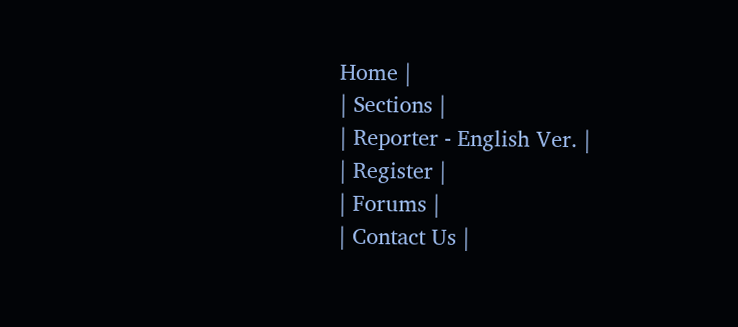Home |
| Sections |
| Reporter - English Ver. |
| Register |
| Forums |
| Contact Us |